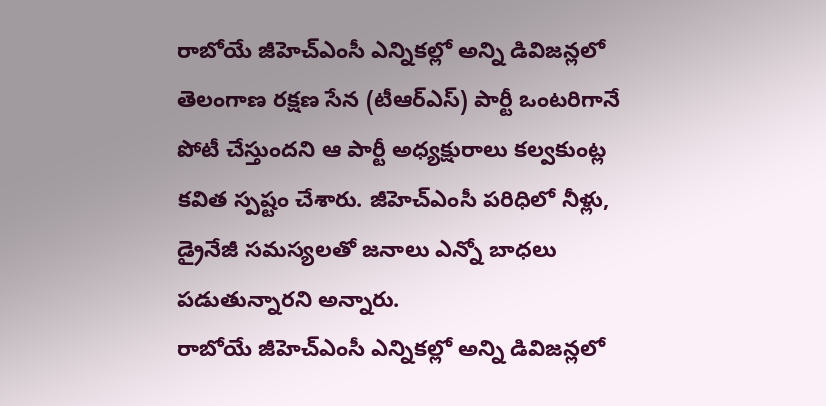రాబోయే జీహెచ్ఎంసీ ఎన్నికల్లో అన్ని డివిజన్లలో తెలంగాణ రక్షణ సేన (టీఆర్ఎస్) పార్టీ ఒంటరిగానే పోటీ చేస్తుందని ఆ పార్టీ అధ్యక్షురాలు కల్వకుంట్ల కవిత స్పష్టం చేశారు. జీహెచ్ఎంసీ పరిధిలో నీళ్లు, డ్రైనేజీ సమస్యలతో జనాలు ఎన్నో బాధలు పడుతున్నారని అన్నారు.
రాబోయే జీహెచ్ఎంసీ ఎన్నికల్లో అన్ని డివిజన్లలో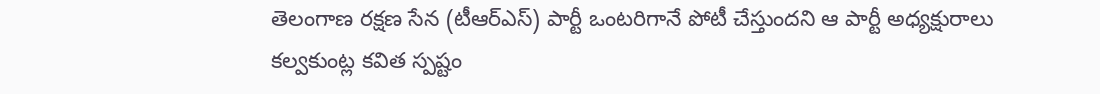తెలంగాణ రక్షణ సేన (టీఆర్ఎస్) పార్టీ ఒంటరిగానే పోటీ చేస్తుందని ఆ పార్టీ అధ్యక్షురాలు కల్వకుంట్ల కవిత స్పష్టం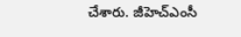చేశారు. జీహెచ్ఎంసీ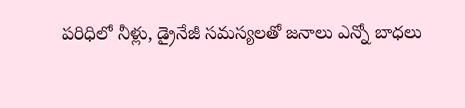పరిధిలో నీళ్లు, డ్రైనేజీ సమస్యలతో జనాలు ఎన్నో బాధలు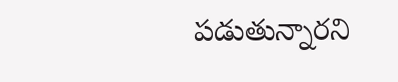పడుతున్నారని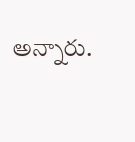అన్నారు.